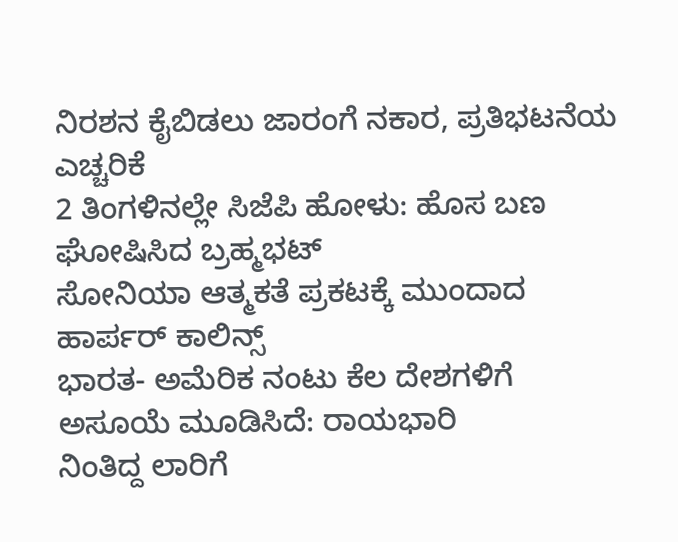ನಿರಶನ ಕೈಬಿಡಲು ಜಾರಂಗೆ ನಕಾರ, ಪ್ರತಿಭಟನೆಯ ಎಚ್ಚರಿಕೆ
2 ತಿಂಗಳಿನಲ್ಲೇ ಸಿಜೆಪಿ ಹೋಳು: ಹೊಸ ಬಣ ಘೋಷಿಸಿದ ಬ್ರಹ್ಮಭಟ್
ಸೋನಿಯಾ ಆತ್ಮಕತೆ ಪ್ರಕಟಕ್ಕೆ ಮುಂದಾದ ಹಾರ್ಪರ್ ಕಾಲಿನ್ಸ್
ಭಾರತ- ಅಮೆರಿಕ ನಂಟು ಕೆಲ ದೇಶಗಳಿಗೆ ಅಸೂಯೆ ಮೂಡಿಸಿದೆ: ರಾಯಭಾರಿ
ನಿಂತಿದ್ದ ಲಾರಿಗೆ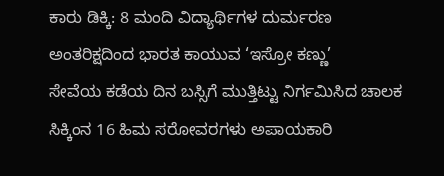ಕಾರು ಡಿಕ್ಕಿ: 8 ಮಂದಿ ವಿದ್ಯಾರ್ಥಿಗಳ ದುರ್ಮರಣ
ಅಂತರಿಕ್ಷದಿಂದ ಭಾರತ ಕಾಯುವ ‘ಇಸ್ರೋ ಕಣ್ಣು’
ಸೇವೆಯ ಕಡೆಯ ದಿನ ಬಸ್ಸಿಗೆ ಮುತ್ತಿಟ್ಟು ನಿರ್ಗಮಿಸಿದ ಚಾಲಕ
ಸಿಕ್ಕಿಂನ 16 ಹಿಮ ಸರೋವರಗಳು ಅಪಾಯಕಾರಿ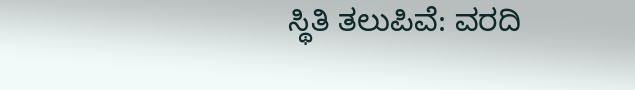ಸ್ಥಿತಿ ತಲುಪಿವೆ: ವರದಿ